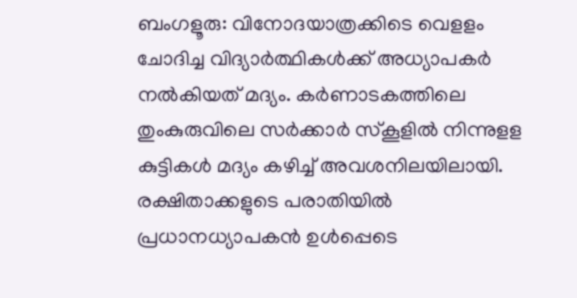ബംഗളൂരു: വിനോദയാത്രക്കിടെ വെളളം ചോദിച്ച വിദ്യാര്‍ത്ഥികള്‍ക്ക് അധ്യാപകര്‍ നല്‍കിയത് മദ്യം. കര്‍ണാടകത്തിലെ തുംകുരുവിലെ സര്‍ക്കാര്‍ സ്‌കൂളില്‍ നിന്നുളള കുട്ടികള്‍ മദ്യം കഴിച്ച് അവശനിലയിലായി. രക്ഷിതാക്കളുടെ പരാതിയില്‍ പ്രധാനധ്യാപകന്‍ ഉള്‍പ്പെടെ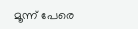മൂന്ന് പേരെ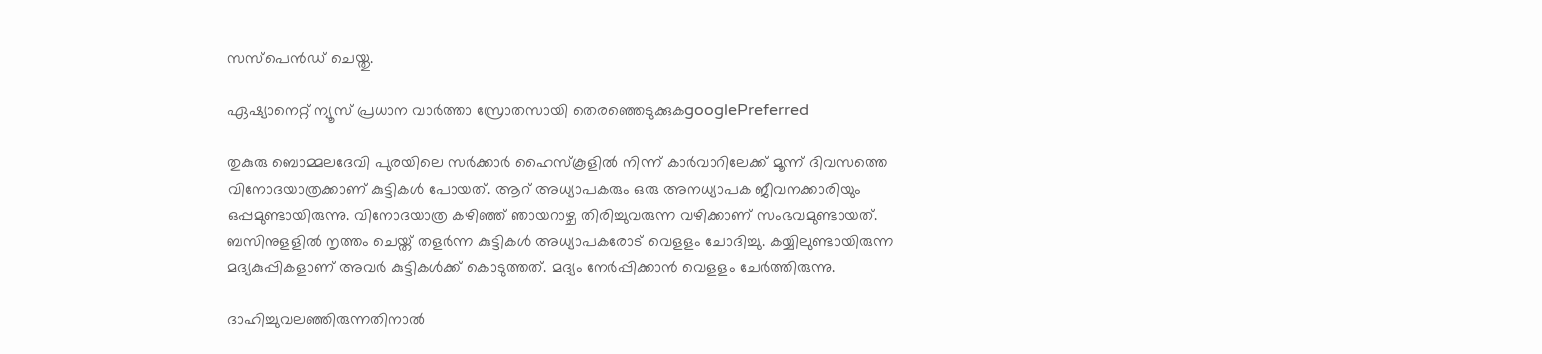സസ്‌പെന്‍ഡ് ചെയ്തു.

ഏഷ്യാനെറ്റ് ന്യൂസ് പ്രധാന വാർത്താ സ്രോതസായി തെരഞ്ഞെടുക്കുകgooglePreferred

തുകുരു ബൊമ്മലദേവി പുരയിലെ സര്‍ക്കാര്‍ ഹൈസ്‌കൂളില്‍ നിന്ന് കാര്‍വാറിലേക്ക് മൂന്ന് ദിവസത്തെ വിനോദയാത്രക്കാണ് കുട്ടികള്‍ പോയത്. ആറ് അധ്യാപകരും ഒരു അനധ്യാപക ജീവനക്കാരിയും ഒപ്പമുണ്ടായിരുന്നു. വിനോദയാത്ര കഴിഞ്ഞ് ഞായറാഴ്ച തിരിച്ചുവരുന്ന വഴിക്കാണ് സംഭവമുണ്ടായത്. ബസിനുളളില്‍ നൃത്തം ചെയ്ത് തളര്‍ന്ന കുട്ടികള്‍ അധ്യാപകരോട് വെളളം ചോദിച്ചു. കയ്യിലുണ്ടായിരുന്ന മദ്യകുപ്പികളാണ് അവര്‍ കുട്ടികള്‍ക്ക് കൊടുത്തത്. മദ്യം നേര്‍പ്പിക്കാന്‍ വെളളം ചേര്‍ത്തിരുന്നു.

ദാഹിച്ചുവലഞ്ഞിരുന്നതിനാല്‍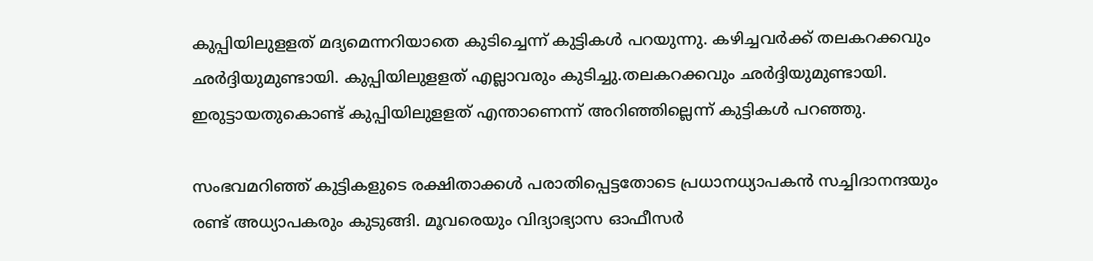കുപ്പിയിലുളളത് മദ്യമെന്നറിയാതെ കുടിച്ചെന്ന് കുട്ടികള്‍ പറയുന്നു. കഴിച്ചവര്‍ക്ക് തലകറക്കവും ഛര്‍ദ്ദിയുമുണ്ടായി. കുപ്പിയിലുളളത് എല്ലാവരും കുടിച്ചു.തലകറക്കവും ഛര്‍ദ്ദിയുമുണ്ടായി. ഇരുട്ടായതുകൊണ്ട് കുപ്പിയിലുളളത് എന്താണെന്ന് അറിഞ്ഞില്ലെന്ന് കുട്ടികള്‍ പറഞ്ഞു.

സംഭവമറിഞ്ഞ് കുട്ടികളുടെ രക്ഷിതാക്കള്‍ പരാതിപ്പെട്ടതോടെ പ്രധാനധ്യാപകന്‍ സച്ചിദാനന്ദയും രണ്ട് അധ്യാപകരും കുടുങ്ങി. മൂവരെയും വിദ്യാഭ്യാസ ഓഫീസര്‍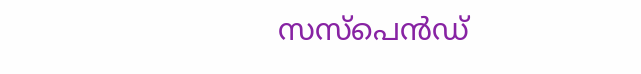സസ്‌പെന്‍ഡ്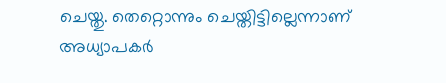ചെയ്തു. തെറ്റൊന്നും ചെയ്തിട്ടില്ലെന്നാണ് അധ്യാപകര്‍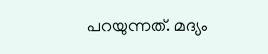പറയുന്നത്. മദ്യം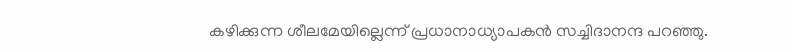കഴിക്കുന്ന ശീലമേയില്ലെന്ന് പ്രധാനാധ്യാപകന്‍ സച്ചിദാനന്ദ പറഞ്ഞു.